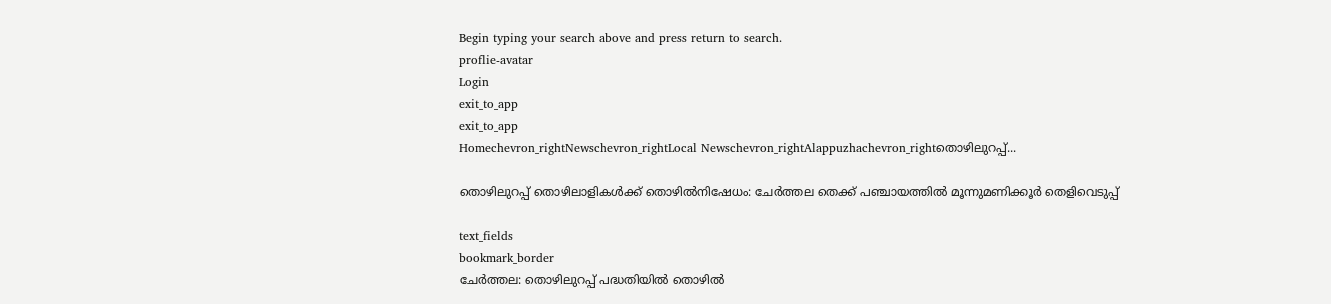Begin typing your search above and press return to search.
proflie-avatar
Login
exit_to_app
exit_to_app
Homechevron_rightNewschevron_rightLocal Newschevron_rightAlappuzhachevron_rightതൊഴിലുറപ്പ്...

തൊഴിലുറപ്പ് തൊഴിലാളികൾക്ക് തൊഴിൽനിഷേധം: ചേർത്തല തെക്ക് പഞ്ചായത്തിൽ മൂന്നുമണിക്കൂർ തെളിവെടുപ്പ്

text_fields
bookmark_border
ചേർത്തല: തൊഴിലുറപ്പ് പദ്ധതിയിൽ തൊഴിൽ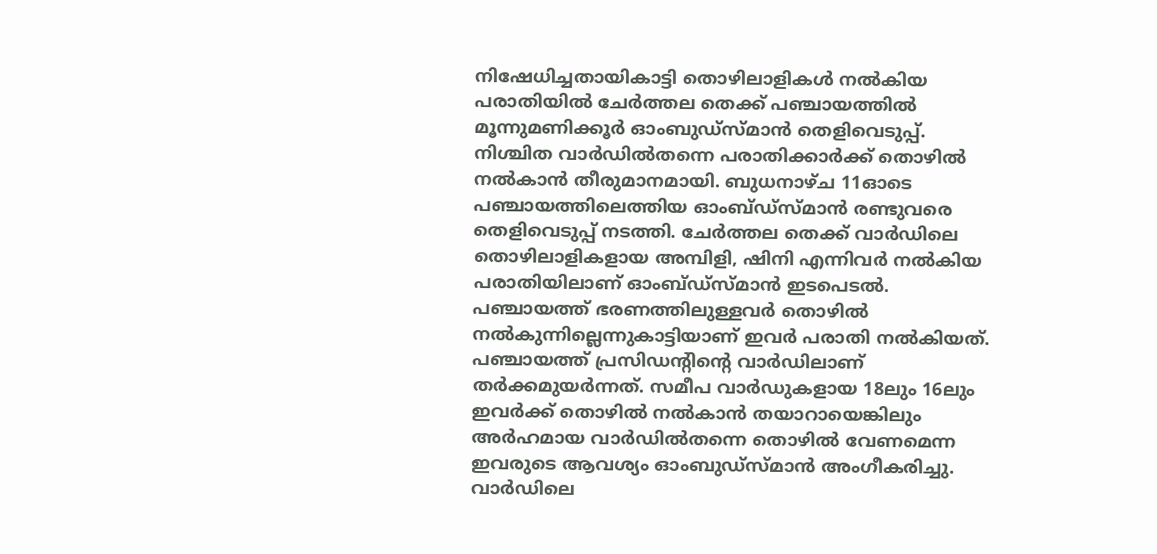നിഷേധിച്ചതായികാട്ടി തൊഴിലാളികൾ നൽകിയ പരാതിയിൽ ചേർത്തല തെക്ക് പഞ്ചായത്തിൽ മൂന്നുമണിക്കൂർ ഓംബുഡ്‌സ്മാൻ തെളിവെടുപ്പ്. നിശ്ചിത വാർഡിൽതന്നെ പരാതിക്കാർക്ക് തൊഴിൽ നൽകാൻ തീരുമാനമായി. ബുധനാഴ്ച 11ഓടെ പഞ്ചായത്തിലെത്തിയ ഓംബ്ഡ്‌സ്മാൻ രണ്ടുവരെ തെളിവെടുപ്പ് നടത്തി. ചേർത്തല തെക്ക് വാർഡിലെ തൊഴിലാളികളായ അമ്പിളി, ഷിനി എന്നിവർ നൽകിയ പരാതിയിലാണ് ഓംബ്ഡ്‌സ്മാൻ ഇടപെടൽ. പഞ്ചായത്ത് ഭരണത്തിലുള്ളവർ തൊഴിൽ നൽകുന്നില്ലെന്നുകാട്ടിയാണ് ഇവർ പരാതി നൽകിയത്. പഞ്ചായത്ത് പ്രസിഡന്റിന്റെ വാർഡിലാണ് തർക്കമുയർന്നത്. സമീപ വാർഡുകളായ 18ലും 16ലും ഇവർക്ക് തൊഴിൽ നൽകാൻ തയാറായെങ്കിലും അർഹമായ വാർഡിൽതന്നെ തൊഴിൽ വേണമെന്ന ഇവരുടെ ആവശ്യം ഓംബുഡ്സ്മാൻ അംഗീകരിച്ചു. വാർഡിലെ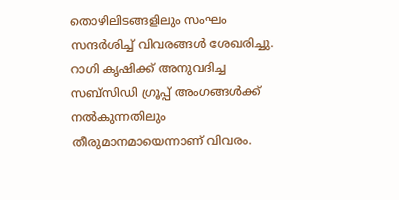തൊഴിലിടങ്ങളിലും സംഘം സന്ദർശിച്ച് വിവരങ്ങൾ ശേഖരിച്ചു. റാഗി കൃഷിക്ക് അനുവദിച്ച സബ്സിഡി ഗ്രൂപ്പ് അംഗങ്ങൾക്ക് നൽകുന്നതിലും തീരുമാനമായെന്നാണ് വിവരം.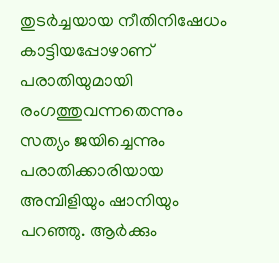തുടർച്ചയായ നീതിനിഷേധം കാട്ടിയപ്പോഴാണ് പരാതിയുമായി രംഗത്തുവന്നതെന്നും സത്യം ജയിച്ചെന്നും പരാതിക്കാരിയായ അമ്പിളിയും ഷാനിയും പറഞ്ഞു. ആർക്കും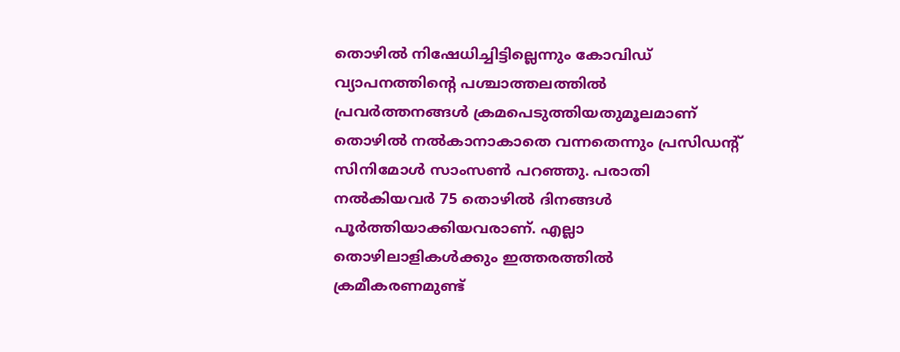തൊഴിൽ നിഷേധിച്ചിട്ടില്ലെന്നും കോവിഡ് വ്യാപനത്തിന്റെ പശ്ചാത്തലത്തിൽ പ്രവർത്തനങ്ങൾ ക്രമപെടുത്തിയതുമൂലമാണ് തൊഴിൽ നൽകാനാകാതെ വന്നതെന്നും പ്രസിഡന്റ് സിനിമോൾ സാംസൺ പറഞ്ഞു. പരാതി നൽകിയവർ 75 തൊഴിൽ ദിനങ്ങൾ പൂർത്തിയാക്കിയവരാണ്. എല്ലാ തൊഴിലാളികൾക്കും ഇത്തരത്തിൽ ക്രമീകരണമുണ്ട്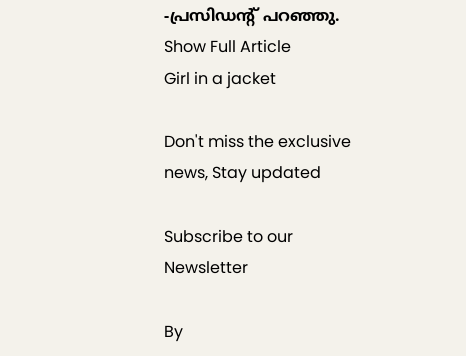-പ്രസിഡന്റ് പറഞ്ഞു.
Show Full Article
Girl in a jacket

Don't miss the exclusive news, Stay updated

Subscribe to our Newsletter

By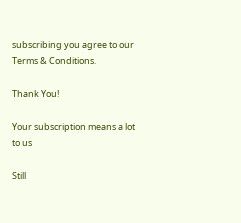subscribing you agree to our Terms & Conditions.

Thank You!

Your subscription means a lot to us

Still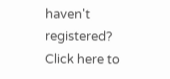haven't registered? Click here to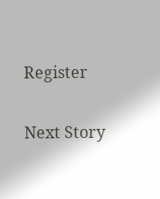Register

Next Story